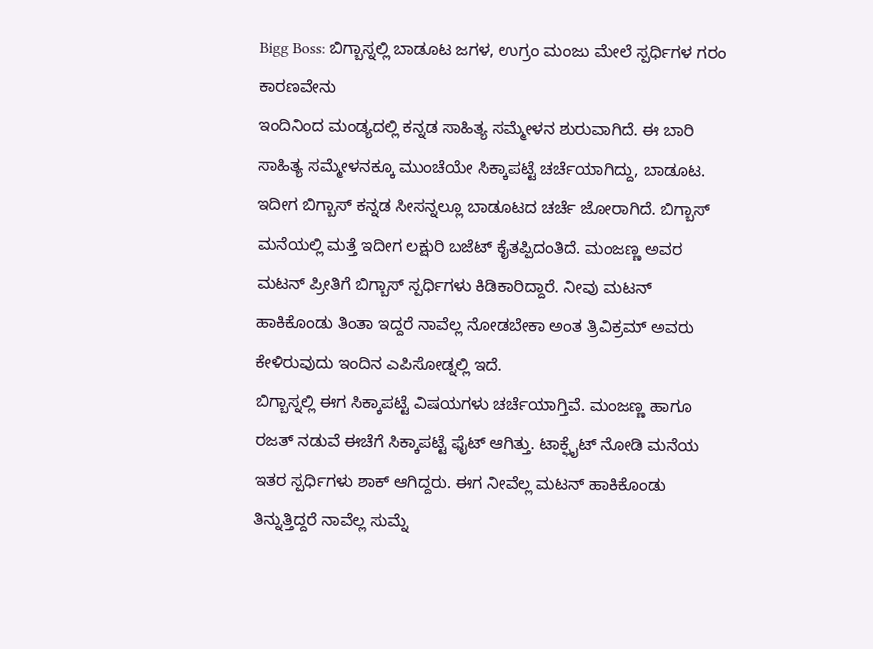Bigg Boss: ಬಿಗ್ಬಾಸ್ನಲ್ಲಿ ಬಾಡೂಟ ಜಗಳ, ಉಗ್ರಂ ಮಂಜು ಮೇಲೆ ಸ್ಪರ್ಧಿಗಳ ಗರಂ ಕಾರಣವೇನು
ಇಂದಿನಿಂದ ಮಂಡ್ಯದಲ್ಲಿ ಕನ್ನಡ ಸಾಹಿತ್ಯ ಸಮ್ಮೇಳನ ಶುರುವಾಗಿದೆ. ಈ ಬಾರಿ ಸಾಹಿತ್ಯ ಸಮ್ಮೇಳನಕ್ಕೂ ಮುಂಚೆಯೇ ಸಿಕ್ಕಾಪಟ್ಟೆ ಚರ್ಚೆಯಾಗಿದ್ದು, ಬಾಡೂಟ. ಇದೀಗ ಬಿಗ್ಬಾಸ್ ಕನ್ನಡ ಸೀಸನ್ನಲ್ಲೂ ಬಾಡೂಟದ ಚರ್ಚೆ ಜೋರಾಗಿದೆ. ಬಿಗ್ಬಾಸ್ ಮನೆಯಲ್ಲಿ ಮತ್ತೆ ಇದೀಗ ಲಕ್ಷುರಿ ಬಜೆಟ್ ಕೈತಪ್ಪಿದಂತಿದೆ. ಮಂಜಣ್ಣ ಅವರ ಮಟನ್ ಪ್ರೀತಿಗೆ ಬಿಗ್ಬಾಸ್ ಸ್ಪರ್ಧಿಗಳು ಕಿಡಿಕಾರಿದ್ದಾರೆ. ನೀವು ಮಟನ್ ಹಾಕಿಕೊಂಡು ತಿಂತಾ ಇದ್ದರೆ ನಾವೆಲ್ಲ ನೋಡಬೇಕಾ ಅಂತ ತ್ರಿವಿಕ್ರಮ್ ಅವರು ಕೇಳಿರುವುದು ಇಂದಿನ ಎಪಿಸೋಡ್ನಲ್ಲಿ ಇದೆ.
ಬಿಗ್ಬಾಸ್ನಲ್ಲಿ ಈಗ ಸಿಕ್ಕಾಪಟ್ಟೆ ವಿಷಯಗಳು ಚರ್ಚೆಯಾಗ್ತಿವೆ. ಮಂಜಣ್ಣ ಹಾಗೂ ರಜತ್ ನಡುವೆ ಈಚೆಗೆ ಸಿಕ್ಕಾಪಟ್ಟೆ ಫೈಟ್ ಆಗಿತ್ತು. ಟಾಕ್ಫೈಟ್ ನೋಡಿ ಮನೆಯ ಇತರ ಸ್ಪರ್ಧಿಗಳು ಶಾಕ್ ಆಗಿದ್ದರು. ಈಗ ನೀವೆಲ್ಲ ಮಟನ್ ಹಾಕಿಕೊಂಡು ತಿನ್ನುತ್ತಿದ್ದರೆ ನಾವೆಲ್ಲ ಸುಮ್ನೆ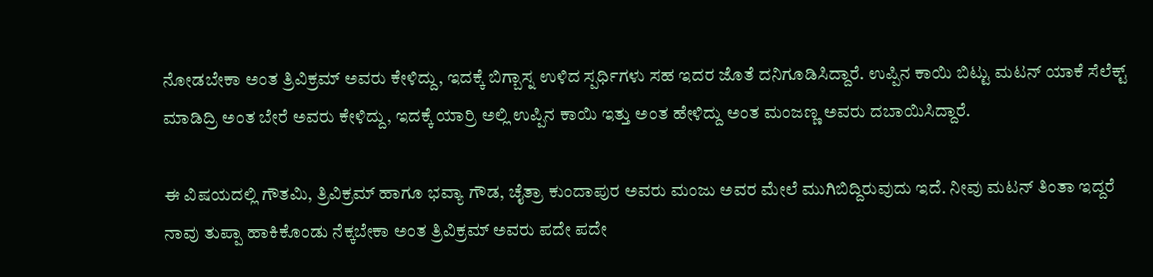ನೋಡಬೇಕಾ ಅಂತ ತ್ರಿವಿಕ್ರಮ್ ಅವರು ಕೇಳಿದ್ದು, ಇದಕ್ಕೆ ಬಿಗ್ಬಾಸ್ನ ಉಳಿದ ಸ್ಪರ್ಧಿಗಳು ಸಹ ಇದರ ಜೊತೆ ದನಿಗೂಡಿಸಿದ್ದಾರೆ. ಉಪ್ಪಿನ ಕಾಯಿ ಬಿಟ್ಟು ಮಟನ್ ಯಾಕೆ ಸೆಲೆಕ್ಟ್ ಮಾಡಿದ್ರಿ ಅಂತ ಬೇರೆ ಅವರು ಕೇಳಿದ್ದು, ಇದಕ್ಕೆ ಯಾರ್ರಿ ಅಲ್ಲಿ ಉಪ್ಪಿನ ಕಾಯಿ ಇತ್ತು ಅಂತ ಹೇಳಿದ್ದು ಅಂತ ಮಂಜಣ್ಣ ಅವರು ದಬಾಯಿಸಿದ್ದಾರೆ.

ಈ ವಿಷಯದಲ್ಲಿ ಗೌತಮಿ, ತ್ರಿವಿಕ್ರಮ್ ಹಾಗೂ ಭವ್ಯಾ ಗೌಡ, ಚೈತ್ರಾ ಕುಂದಾಪುರ ಅವರು ಮಂಜು ಅವರ ಮೇಲೆ ಮುಗಿಬಿದ್ದಿರುವುದು ಇದೆ. ನೀವು ಮಟನ್ ತಿಂತಾ ಇದ್ದರೆ ನಾವು ತುಪ್ಪಾ ಹಾಕಿಕೊಂಡು ನೆಕ್ಕಬೇಕಾ ಅಂತ ತ್ರಿವಿಕ್ರಮ್ ಅವರು ಪದೇ ಪದೇ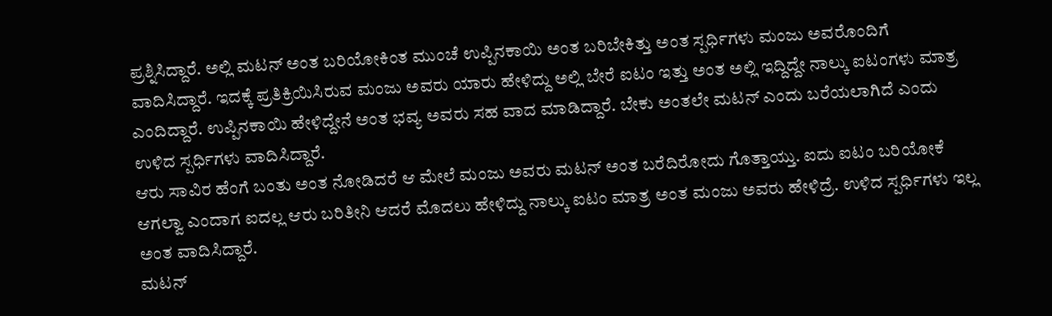ಪ್ರಶ್ನಿಸಿದ್ದಾರೆ. ಅಲ್ಲಿ ಮಟನ್ ಅಂತ ಬರಿಯೋಕಿಂತ ಮುಂಚೆ ಉಪ್ಪಿನಕಾಯಿ ಅಂತ ಬರಿಬೇಕಿತ್ತು ಅಂತ ಸ್ಪರ್ಧಿಗಳು ಮಂಜು ಅವರೊಂದಿಗೆ ವಾದಿಸಿದ್ದಾರೆ. ಇದಕ್ಕೆ ಪ್ರತಿಕ್ರಿಯಿಸಿರುವ ಮಂಜು ಅವರು ಯಾರು ಹೇಳಿದ್ದು ಅಲ್ಲಿ ಬೇರೆ ಐಟಂ ಇತ್ತು ಅಂತ ಅಲ್ಲಿ ಇದ್ದಿದ್ದೇ ನಾಲ್ಕು ಐಟಂಗಳು ಮಾತ್ರ ಎಂದಿದ್ದಾರೆ. ಉಪ್ಪಿನಕಾಯಿ ಹೇಳಿದ್ದೇನೆ ಅಂತ ಭವ್ಯ ಅವರು ಸಹ ವಾದ ಮಾಡಿದ್ದಾರೆ. ಬೇಕು ಅಂತಲೇ ಮಟನ್ ಎಂದು ಬರೆಯಲಾಗಿದೆ ಎಂದು ಉಳಿದ ಸ್ಪರ್ಧಿಗಳು ವಾದಿಸಿದ್ದಾರೆ.
ಆರು ಸಾವಿರ ಹೆಂಗೆ ಬಂತು ಅಂತ ನೋಡಿದರೆ ಆ ಮೇಲೆ ಮಂಜು ಅವರು ಮಟನ್ ಅಂತ ಬರೆದಿರೋದು ಗೊತ್ತಾಯ್ತು. ಐದು ಐಟಂ ಬರಿಯೋಕೆ ಆಗಲ್ವಾ ಎಂದಾಗ ಐದಲ್ಲ ಆರು ಬರಿತೀನಿ ಆದರೆ ಮೊದಲು ಹೇಳಿದ್ದು ನಾಲ್ಕು ಐಟಂ ಮಾತ್ರ ಅಂತ ಮಂಜು ಅವರು ಹೇಳಿದ್ರೆ. ಉಳಿದ ಸ್ಪರ್ಧಿಗಳು ಇಲ್ಲ ಅಂತ ವಾದಿಸಿದ್ದಾರೆ.
ಮಟನ್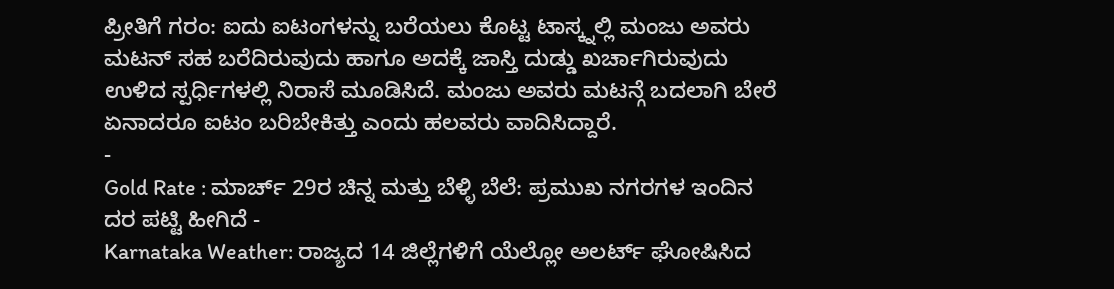ಪ್ರೀತಿಗೆ ಗರಂ: ಐದು ಐಟಂಗಳನ್ನು ಬರೆಯಲು ಕೊಟ್ಟ ಟಾಸ್ಕ್ನಲ್ಲಿ ಮಂಜು ಅವರು ಮಟನ್ ಸಹ ಬರೆದಿರುವುದು ಹಾಗೂ ಅದಕ್ಕೆ ಜಾಸ್ತಿ ದುಡ್ಡು ಖರ್ಚಾಗಿರುವುದು ಉಳಿದ ಸ್ಪರ್ಧಿಗಳಲ್ಲಿ ನಿರಾಸೆ ಮೂಡಿಸಿದೆ. ಮಂಜು ಅವರು ಮಟನ್ಗೆ ಬದಲಾಗಿ ಬೇರೆ ಏನಾದರೂ ಐಟಂ ಬರಿಬೇಕಿತ್ತು ಎಂದು ಹಲವರು ವಾದಿಸಿದ್ದಾರೆ.
-
Gold Rate : ಮಾರ್ಚ್ 29ರ ಚಿನ್ನ ಮತ್ತು ಬೆಳ್ಳಿ ಬೆಲೆ: ಪ್ರಮುಖ ನಗರಗಳ ಇಂದಿನ ದರ ಪಟ್ಟಿ ಹೀಗಿದೆ -
Karnataka Weather: ರಾಜ್ಯದ 14 ಜಿಲ್ಲೆಗಳಿಗೆ ಯೆಲ್ಲೋ ಅಲರ್ಟ್ ಘೋಷಿಸಿದ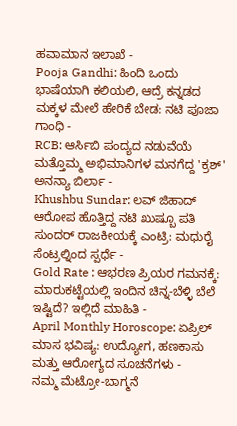ಹವಾಮಾನ ಇಲಾಖೆ -
Pooja Gandhi: ಹಿಂದಿ ಒಂದು ಭಾಷೆಯಾಗಿ ಕಲಿಯಲಿ, ಆದ್ರೆ ಕನ್ನಡದ ಮಕ್ಕಳ ಮೇಲೆ ಹೇರಿಕೆ ಬೇಡ: ನಟಿ ಪೂಜಾ ಗಾಂಧಿ -
RCB: ಆರ್ಸಿಬಿ ಪಂದ್ಯದ ನಡುವೆಯೆ ಮತ್ತೊಮ್ಮ ಅಭಿಮಾನಿಗಳ ಮನಗೆದ್ದ 'ಕ್ರಶ್' ಅನನ್ಯಾ ಬಿರ್ಲಾ -
Khushbu Sundar: ಲವ್ ಜಿಹಾದ್ ಆರೋಪ ಹೊತ್ತಿದ್ದ ನಟಿ ಖುಷ್ಬೂ ಪತಿ ಸುಂದರ್ ರಾಜಕೀಯಕ್ಕೆ ಎಂಟ್ರಿ: ಮಧುರೈ ಸೆಂಟ್ರಲ್ನಿಂದ ಸ್ಪರ್ಧೆ -
Gold Rate : ಆಭರಣ ಪ್ರಿಯರ ಗಮನಕ್ಕೆ: ಮಾರುಕಟ್ಟೆಯಲ್ಲಿ ಇಂದಿನ ಚಿನ್ನ-ಬೆಳ್ಳಿ ಬೆಲೆ ಇಷ್ಟಿದೆ? ಇಲ್ಲಿದೆ ಮಾಹಿತಿ -
April Monthly Horoscope: ಏಪ್ರಿಲ್ ಮಾಸ ಭವಿಷ್ಯ: ಉದ್ಯೋಗ, ಹಣಕಾಸು ಮತ್ತು ಆರೋಗ್ಯದ ಸೂಚನೆಗಳು -
ನಮ್ಮ ಮೆಟ್ರೋ-ಬಾಗ್ಮನೆ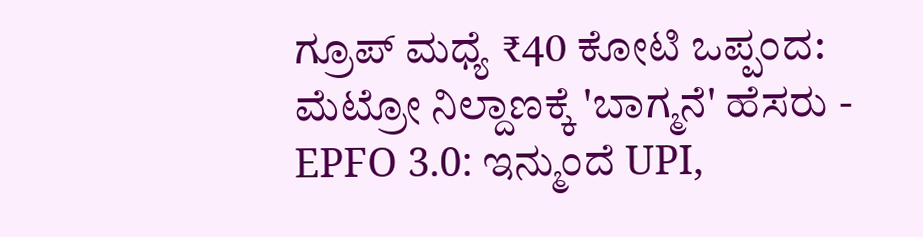ಗ್ರೂಪ್ ಮಧ್ಯೆ ₹40 ಕೋಟಿ ಒಪ್ಪಂದ: ಮೆಟ್ರೋ ನಿಲ್ದಾಣಕ್ಕೆ 'ಬಾಗ್ಮನೆ' ಹೆಸರು -
EPFO 3.0: ಇನ್ಮುಂದೆ UPI,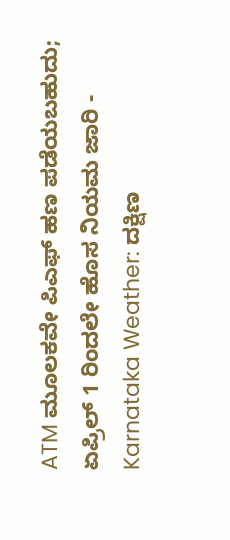ATM ಮೂಲಕವೇ ಪಿಎಫ್ ಹಣ ಪಡೆಯಬಹುದು; ಏಪ್ರಿಲ್ 1 ರಿಂದಲೇ ಹೊಸ ನಿಯಮ ಜಾರಿ -
Karnataka Weather: ದಕ್ಷಿಣ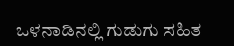ಒಳನಾಡಿನಲ್ಲಿ ಗುಡುಗು ಸಹಿತ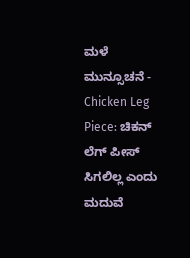ಮಳೆ ಮುನ್ಸೂಚನೆ -
Chicken Leg Piece: ಚಿಕನ್ ಲೆಗ್ ಪೀಸ್ ಸಿಗಲಿಲ್ಲ ಎಂದು ಮದುವೆ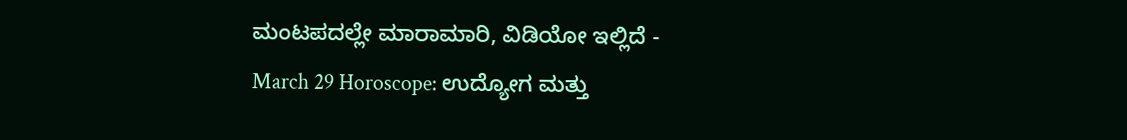ಮಂಟಪದಲ್ಲೇ ಮಾರಾಮಾರಿ, ವಿಡಿಯೋ ಇಲ್ಲಿದೆ -
March 29 Horoscope: ಉದ್ಯೋಗ ಮತ್ತು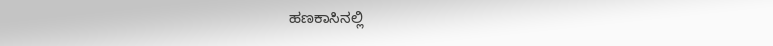ಹಣಕಾಸಿನಲ್ಲಿ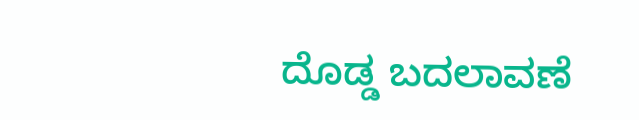ದೊಡ್ಡ ಬದಲಾವಣೆ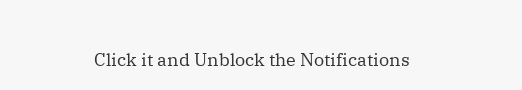Click it and Unblock the Notifications